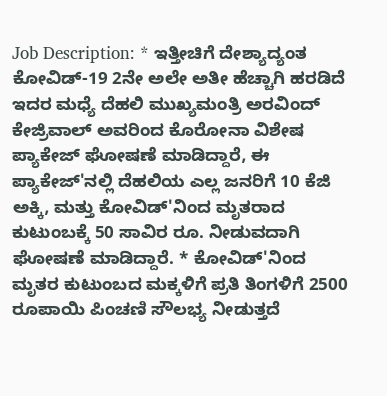Job Description: * ಇತ್ತೀಚಿಗೆ ದೇಶ್ಯಾದ್ಯಂತ ಕೋವಿಡ್-19 2ನೇ ಅಲೇ ಅತೀ ಹೆಚ್ಚಾಗಿ ಹರಡಿದೆ ಇದರ ಮಧ್ಯೆ ದೆಹಲಿ ಮುಖ್ಯಮಂತ್ರಿ ಅರವಿಂದ್ ಕೇಜ್ರಿವಾಲ್ ಅವರಿಂದ ಕೊರೋನಾ ವಿಶೇಷ ಪ್ಯಾಕೇಜ್ ಘೋಷಣೆ ಮಾಡಿದ್ದಾರೆ, ಈ ಪ್ಯಾಕೇಜ್'ನಲ್ಲಿ ದೆಹಲಿಯ ಎಲ್ಲ ಜನರಿಗೆ 10 ಕೆಜಿ ಅಕ್ಕಿ, ಮತ್ತು ಕೋವಿಡ್'ನಿಂದ ಮೃತರಾದ ಕುಟುಂಬಕ್ಕೆ 50 ಸಾವಿರ ರೂ. ನೀಡುವದಾಗಿ ಘೋಷಣೆ ಮಾಡಿದ್ದಾರೆ. * ಕೋವಿಡ್'ನಿಂದ ಮೃತರ ಕುಟುಂಬದ ಮಕ್ಕಳಿಗೆ ಪ್ರತಿ ತಿಂಗಳಿಗೆ 2500 ರೂಪಾಯಿ ಪಿಂಚಣಿ ಸೌಲಭ್ಯ ನೀಡುತ್ತದೆ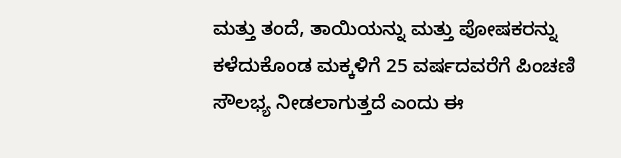ಮತ್ತು ತಂದೆ, ತಾಯಿಯನ್ನು ಮತ್ತು ಪೋಷಕರನ್ನು ಕಳೆದುಕೊಂಡ ಮಕ್ಕಳಿಗೆ 25 ವರ್ಷದವರೆಗೆ ಪಿಂಚಣಿ ಸೌಲಭ್ಯ ನೀಡಲಾಗುತ್ತದೆ ಎಂದು ಈ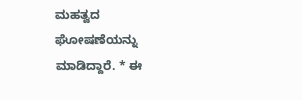ಮಹತ್ವದ ಘೋಷಣೆಯನ್ನು ಮಾಡಿದ್ದಾರೆ. * ಈ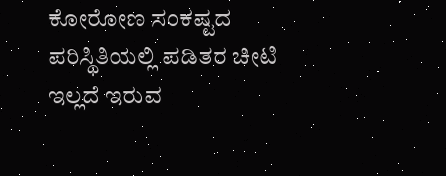ಕೋರೋಣ ಸಂಕಷ್ಟದ ಪರಿಸ್ಥಿತಿಯಲ್ಲಿ ಪಡಿತರ ಚೀಟಿ ಇಲ್ಲದೆ ಇರುವ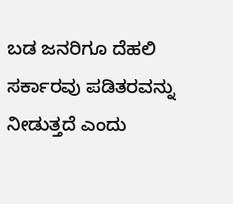ಬಡ ಜನರಿಗೂ ದೆಹಲಿ ಸರ್ಕಾರವು ಪಡಿತರವನ್ನು ನೀಡುತ್ತದೆ ಎಂದು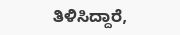ತಿಳಿಸಿದ್ದಾರೆ,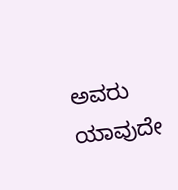ಅವರು ಯಾವುದೇ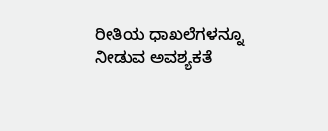ರೀತಿಯ ಧಾಖಲೆಗಳನ್ನೂ ನೀಡುವ ಅವಶ್ಯಕತೆ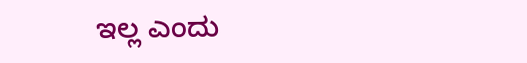ಇಲ್ಲ ಎಂದು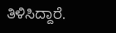ತಿಳಿಸಿದ್ದಾರೆ.